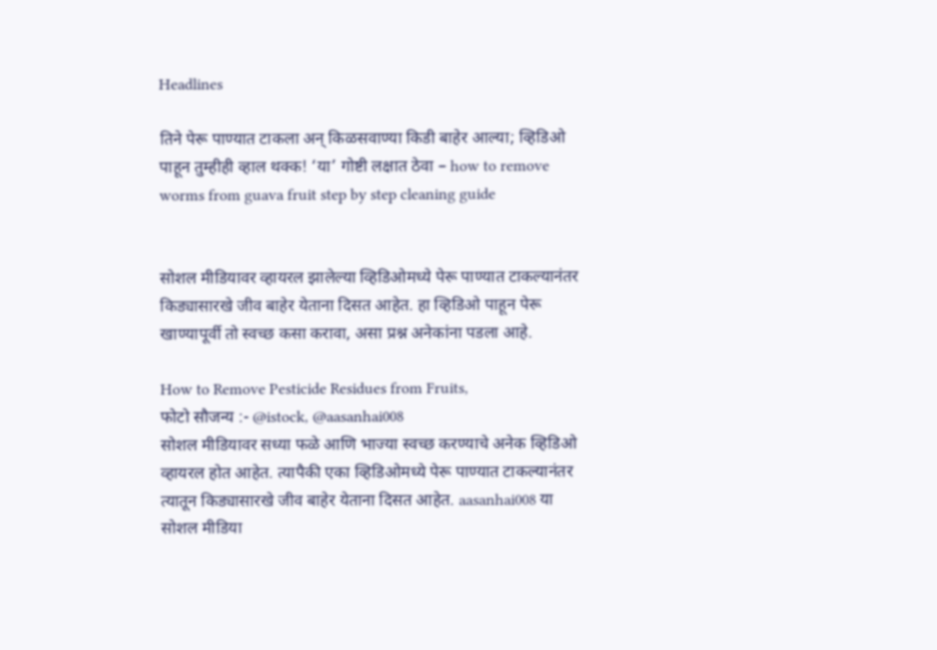Headlines

तिने पेरू पाण्यात टाकला अन् किळसवाण्या किडी बाहेर आल्या; व्हिडिओ पाहून तुम्हीही व्हाल थक्क! ‘या’ गोष्टी लक्षात ठेवा – how to remove worms from guava fruit step by step cleaning guide


सोशल मीडियावर व्हायरल झालेल्या व्हिडिओमध्ये पेरू पाण्यात टाकल्यानंतर किड्यासारखे जीव बाहेर येताना दिसत आहेत. हा व्हिडिओ पाहून पेरू खाण्यापूर्वी तो स्वच्छ कसा करावा, असा प्रश्न अनेकांना पडला आहे.

How to Remove Pesticide Residues from Fruits,
फोटो सौजन्य :- @istock, @aasanhai008
सोशल मीडियावर सध्या फळे आणि भाज्या स्वच्छ करण्याचे अनेक व्हिडिओ व्हायरल होत आहेत. त्यापैकी एका व्हिडिओमध्ये पेरू पाण्यात टाकल्यानंतर त्यातून किड्यासारखे जीव बाहेर येताना दिसत आहेत. aasanhai008 या सोशल मीडिया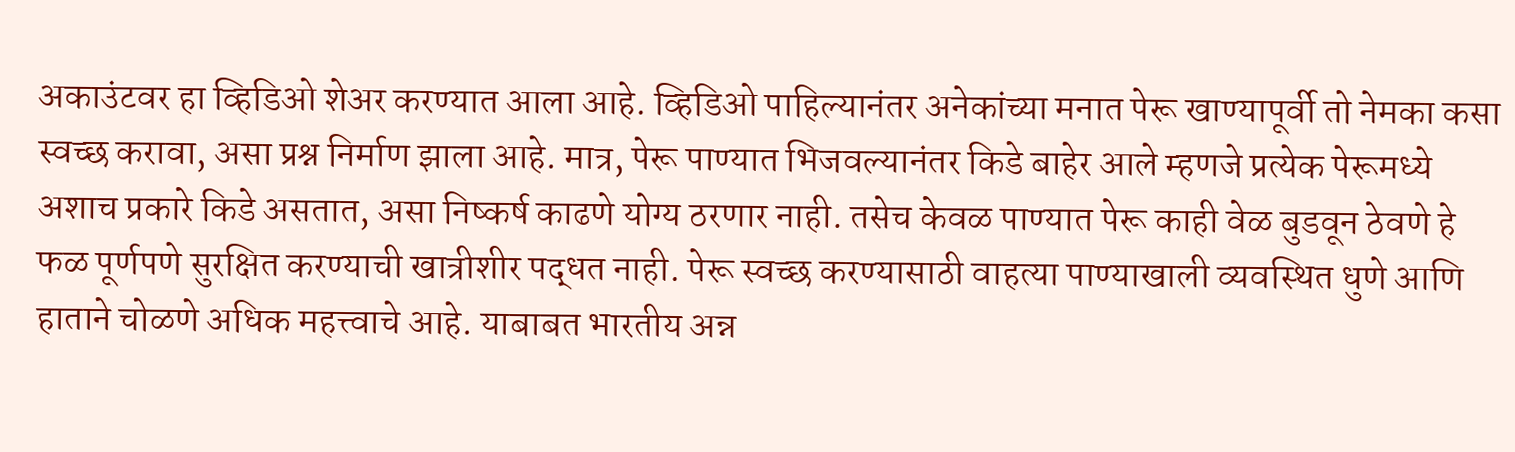अकाउंटवर हा व्हिडिओ शेअर करण्यात आला आहे. व्हिडिओ पाहिल्यानंतर अनेकांच्या मनात पेरू खाण्यापूर्वी तो नेमका कसा स्वच्छ करावा, असा प्रश्न निर्माण झाला आहे. मात्र, पेरू पाण्यात भिजवल्यानंतर किडे बाहेर आले म्हणजे प्रत्येक पेरूमध्ये अशाच प्रकारे किडे असतात, असा निष्कर्ष काढणे योग्य ठरणार नाही. तसेच केवळ पाण्यात पेरू काही वेळ बुडवून ठेवणे हे फळ पूर्णपणे सुरक्षित करण्याची खात्रीशीर पद्धत नाही. पेरू स्वच्छ करण्यासाठी वाहत्या पाण्याखाली व्यवस्थित धुणे आणि हाताने चोळणे अधिक महत्त्वाचे आहे. याबाबत भारतीय अन्न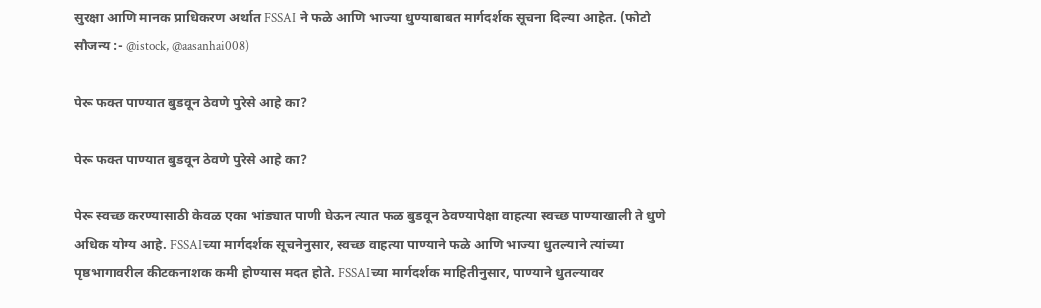सुरक्षा आणि मानक प्राधिकरण अर्थात FSSAI ने फळे आणि भाज्या धुण्याबाबत मार्गदर्शक सूचना दिल्या आहेत. (फोटो सौजन्य :- @istock, @aasanhai008)

पेरू फक्त पाण्यात बुडवून ठेवणे पुरेसे आहे का?

पेरू फक्त पाण्यात बुडवून ठेवणे पुरेसे आहे का?

पेरू स्वच्छ करण्यासाठी केवळ एका भांड्यात पाणी घेऊन त्यात फळ बुडवून ठेवण्यापेक्षा वाहत्या स्वच्छ पाण्याखाली ते धुणे अधिक योग्य आहे. FSSAIच्या मार्गदर्शक सूचनेनुसार, स्वच्छ वाहत्या पाण्याने फळे आणि भाज्या धुतल्याने त्यांच्या पृष्ठभागावरील कीटकनाशक कमी होण्यास मदत होते. FSSAIच्या मार्गदर्शक माहितीनुसार, पाण्याने धुतल्यावर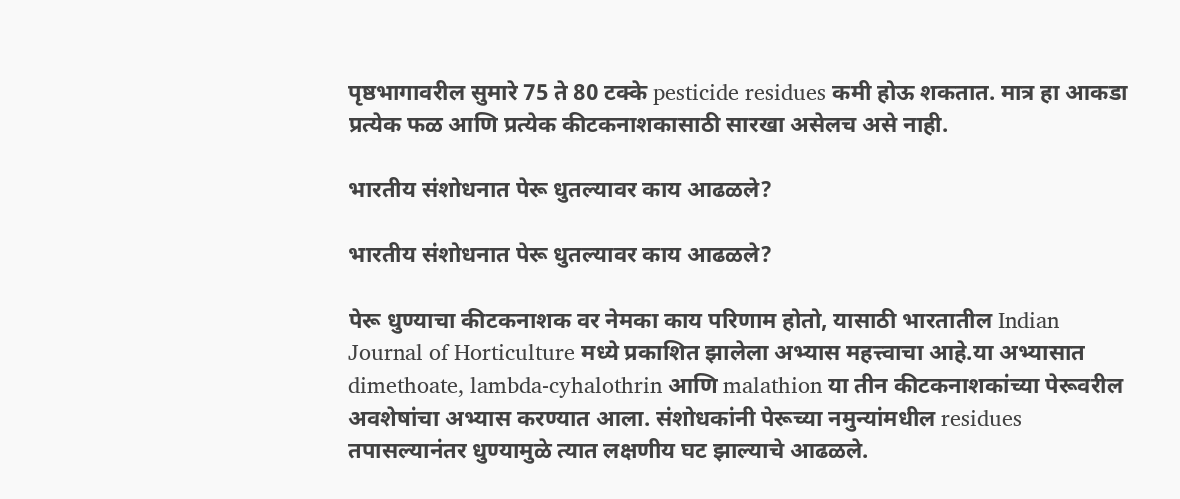पृष्ठभागावरील सुमारे 75 ते 80 टक्के pesticide residues कमी होऊ शकतात. मात्र हा आकडा प्रत्येक फळ आणि प्रत्येक कीटकनाशकासाठी सारखा असेलच असे नाही.

भारतीय संशोधनात पेरू धुतल्यावर काय आढळले?

भारतीय संशोधनात पेरू धुतल्यावर काय आढळले?

पेरू धुण्याचा कीटकनाशक वर नेमका काय परिणाम होतो, यासाठी भारतातील Indian Journal of Horticulture मध्ये प्रकाशित झालेला अभ्यास महत्त्वाचा आहे.या अभ्यासात dimethoate, lambda-cyhalothrin आणि malathion या तीन कीटकनाशकांच्या पेरूवरील अवशेषांचा अभ्यास करण्यात आला. संशोधकांनी पेरूच्या नमुन्यांमधील residues तपासल्यानंतर धुण्यामुळे त्यात लक्षणीय घट झाल्याचे आढळले.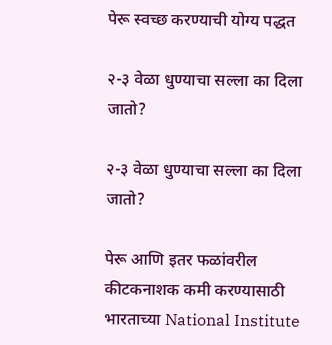पेरू स्वच्छ करण्याची योग्य पद्धत

२-३ वेळा धुण्याचा सल्ला का दिला जातो?

२-३ वेळा धुण्याचा सल्ला का दिला जातो?

पेरू आणि इतर फळांवरील कीटकनाशक कमी करण्यासाठी भारताच्या National Institute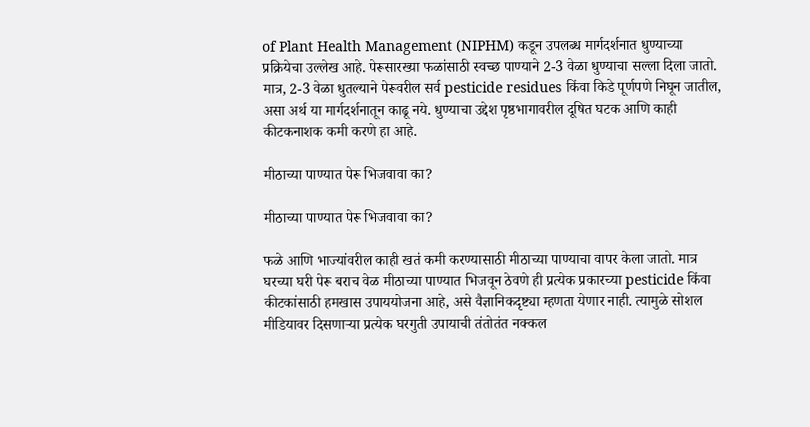of Plant Health Management (NIPHM) कडून उपलब्ध मार्गदर्शनात धुण्याच्या प्रक्रियेचा उल्लेख आहे. पेरूसारख्या फळांसाठी स्वच्छ पाण्याने 2-3 वेळा धुण्याचा सल्ला दिला जातो. मात्र, 2-3 वेळा धुतल्याने पेरूवरील सर्व pesticide residues किंवा किडे पूर्णपणे निघून जातील, असा अर्थ या मार्गदर्शनातून काढू नये. धुण्याचा उद्देश पृष्ठभागावरील दूषित घटक आणि काही कीटकनाशक कमी करणे हा आहे.

मीठाच्या पाण्यात पेरू भिजवावा का?

मीठाच्या पाण्यात पेरू भिजवावा का?

फळे आणि भाज्यांवरील काही खतं कमी करण्यासाठी मीठाच्या पाण्याचा वापर केला जातो. मात्र घरच्या घरी पेरू बराच वेळ मीठाच्या पाण्यात भिजवून ठेवणे ही प्रत्येक प्रकारच्या pesticide किंवा कीटकांसाठी हमखास उपाययोजना आहे, असे वैज्ञानिकदृष्ट्या म्हणता येणार नाही. त्यामुळे सोशल मीडियावर दिसणाऱ्या प्रत्येक घरगुती उपायाची तंतोतंत नक्कल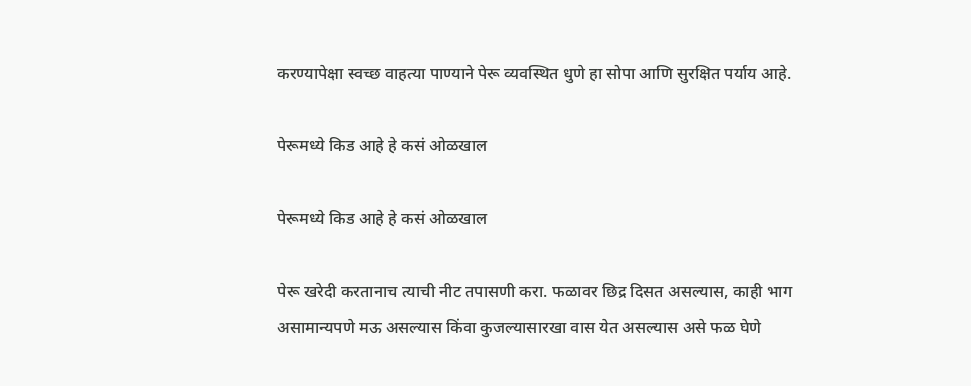करण्यापेक्षा स्वच्छ वाहत्या पाण्याने पेरू व्यवस्थित धुणे हा सोपा आणि सुरक्षित पर्याय आहे.

पेरूमध्ये किड आहे हे कसं ओळखाल

पेरूमध्ये किड आहे हे कसं ओळखाल

पेरू खरेदी करतानाच त्याची नीट तपासणी करा. फळावर छिद्र दिसत असल्यास, काही भाग असामान्यपणे मऊ असल्यास किंवा कुजल्यासारखा वास येत असल्यास असे फळ घेणे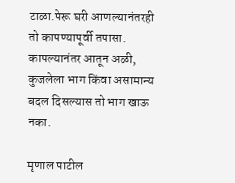टाळा.पेरू घरी आणल्यानंतरही तो कापण्यापूर्वी तपासा. कापल्यानंतर आतून अळी, कुजलेला भाग किंवा असामान्य बदल दिसल्यास तो भाग खाऊ नका.

मृणाल पाटील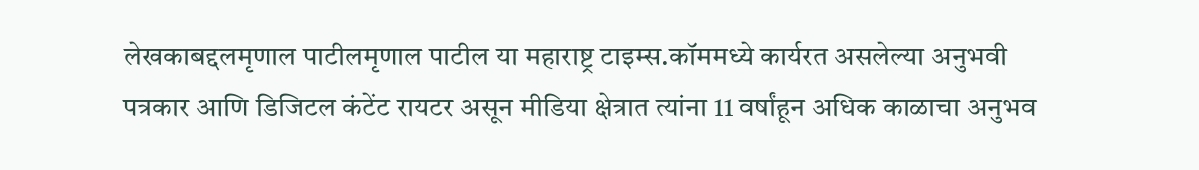लेखकाबद्दलमृणाल पाटीलमृणाल पाटील या महाराष्ट्र टाइम्स.कॉममध्ये कार्यरत असलेल्या अनुभवी पत्रकार आणि डिजिटल कंटेंट रायटर असून मीडिया क्षेत्रात त्यांना 11 वर्षांहून अधिक काळाचा अनुभव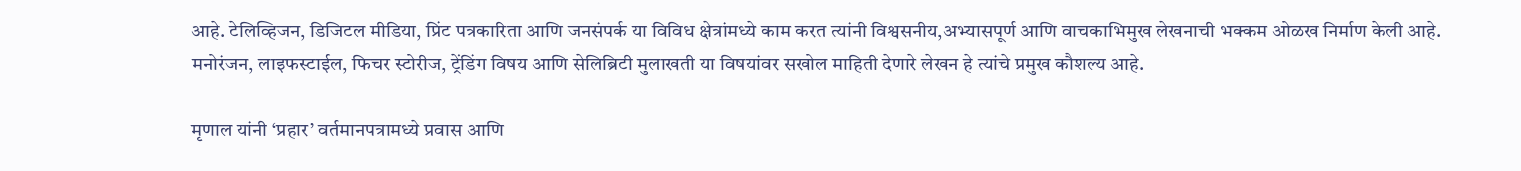आहे. टेलिव्हिजन, डिजिटल मीडिया, प्रिंट पत्रकारिता आणि जनसंपर्क या विविध क्षेत्रांमध्ये काम करत त्यांनी विश्वसनीय,अभ्यासपूर्ण आणि वाचकाभिमुख लेखनाची भक्कम ओळख निर्माण केली आहे. मनोरंजन, लाइफस्टाईल, फिचर स्टोरीज, ट्रेंडिंग विषय आणि सेलिब्रिटी मुलाखती या विषयांवर सखोल माहिती देणारे लेखन हे त्यांचे प्रमुख कौशल्य आहे.

मृणाल यांनी ‘प्रहार’ वर्तमानपत्रामध्ये प्रवास आणि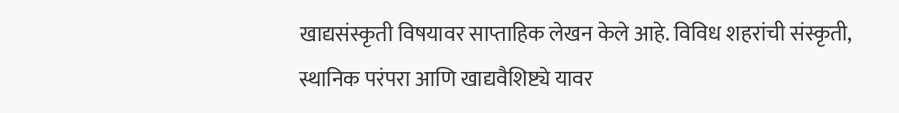खाद्यसंस्कृती विषयावर साप्ताहिक लेखन केले आहे. विविध शहरांची संस्कृती, स्थानिक परंपरा आणि खाद्यवैशिष्ट्ये यावर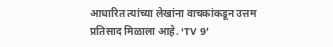आधारित त्यांच्या लेखांना वाचकांकडून उत्तम प्रतिसाद मिळाला आहे. ‘TV 9’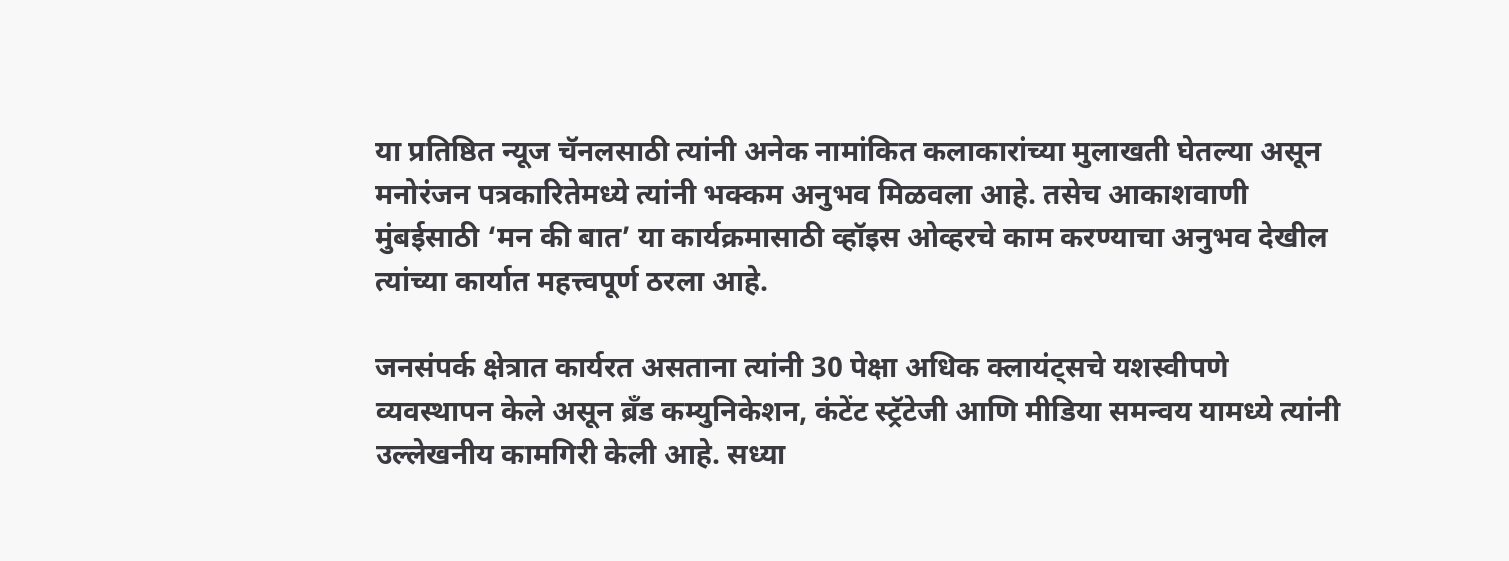या प्रतिष्ठित न्यूज चॅनलसाठी त्यांनी अनेक नामांकित कलाकारांच्या मुलाखती घेतल्या असून मनोरंजन पत्रकारितेमध्ये त्यांनी भक्कम अनुभव मिळवला आहे. तसेच आकाशवाणी मुंबईसाठी ‘मन की बात’ या कार्यक्रमासाठी व्हॉइस ओव्हरचे काम करण्याचा अनुभव देखील त्यांच्या कार्यात महत्त्वपूर्ण ठरला आहे.

जनसंपर्क क्षेत्रात कार्यरत असताना त्यांनी 30 पेक्षा अधिक क्लायंट्सचे यशस्वीपणे व्यवस्थापन केले असून ब्रँड कम्युनिकेशन, कंटेंट स्ट्रॅटेजी आणि मीडिया समन्वय यामध्ये त्यांनी उल्लेखनीय कामगिरी केली आहे. सध्या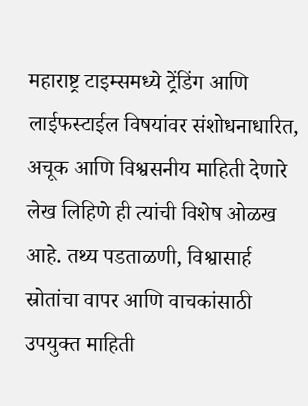महाराष्ट्र टाइम्समध्ये ट्रेंडिंग आणि लाईफस्टाईल विषयांवर संशोधनाधारित, अचूक आणि विश्वसनीय माहिती देणारे लेख लिहिणे ही त्यांची विशेष ओळख आहे. तथ्य पडताळणी, विश्वासार्ह स्रोतांचा वापर आणि वाचकांसाठी उपयुक्त माहिती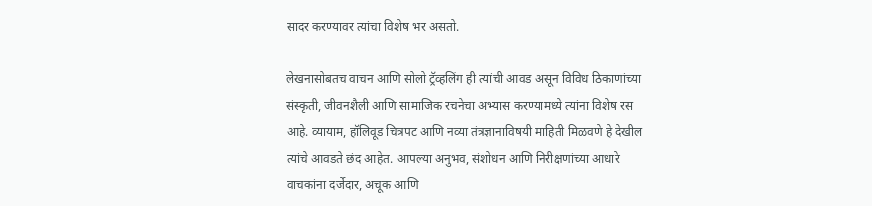सादर करण्यावर त्यांचा विशेष भर असतो.

लेखनासोबतच वाचन आणि सोलो ट्रॅव्हलिंग ही त्यांची आवड असून विविध ठिकाणांच्या संस्कृती, जीवनशैली आणि सामाजिक रचनेचा अभ्यास करण्यामध्ये त्यांना विशेष रस आहे. व्यायाम, हॉलिवूड चित्रपट आणि नव्या तंत्रज्ञानाविषयी माहिती मिळवणे हे देखील त्यांचे आवडते छंद आहेत. आपल्या अनुभव, संशोधन आणि निरीक्षणांच्या आधारे वाचकांना दर्जेदार, अचूक आणि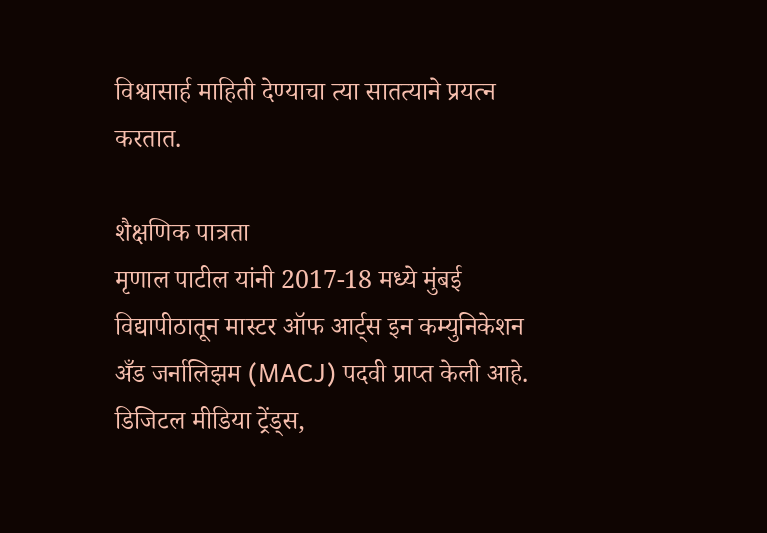विश्वासार्ह माहिती देण्याचा त्या सातत्याने प्रयत्न करतात.

शैक्षणिक पात्रता
मृणाल पाटील यांनी 2017-18 मध्ये मुंबई विद्यापीठातून मास्टर ऑफ आर्ट्स इन कम्युनिकेशन अँड जर्नालिझम (MACJ) पदवी प्राप्त केली आहे. डिजिटल मीडिया ट्रेंड्स,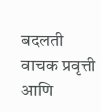बदलती वाचक प्रवृत्ती आणि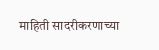माहिती सादरीकरणाच्या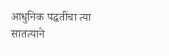आधुनिक पद्धतींचा त्या सातत्याने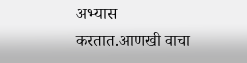अभ्यास करतात.आणखी वाचा